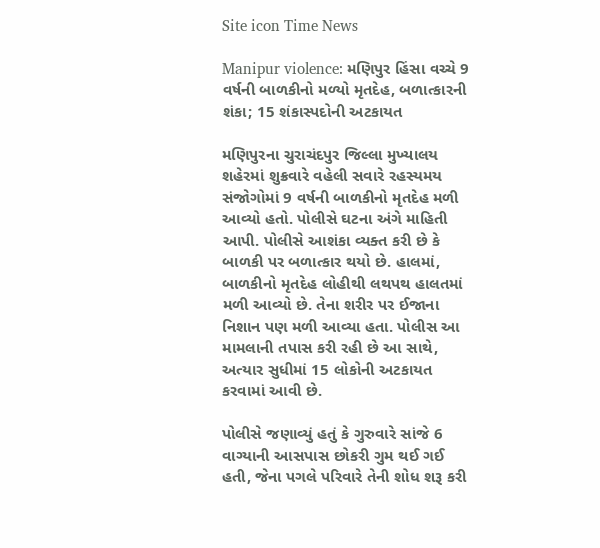Site icon Time News

Manipur violence: મણિપુર હિંસા વચ્ચે 9 વર્ષની બાળકીનો મળ્યો મૃતદેહ, બળાત્કારની શંકા; 15 શંકાસ્પદોની અટકાયત

મણિપુરના ચુરાચંદપુર જિલ્લા મુખ્યાલય શહેરમાં શુક્રવારે વહેલી સવારે રહસ્યમય સંજોગોમાં 9 વર્ષની બાળકીનો મૃતદેહ મળી આવ્યો હતો. પોલીસે ઘટના અંગે માહિતી આપી. પોલીસે આશંકા વ્યક્ત કરી છે કે બાળકી પર બળાત્કાર થયો છે. હાલમાં, બાળકીનો મૃતદેહ લોહીથી લથપથ હાલતમાં મળી આવ્યો છે. તેના શરીર પર ઈજાના નિશાન પણ મળી આવ્યા હતા. પોલીસ આ મામલાની તપાસ કરી રહી છે આ સાથે, અત્યાર સુધીમાં 15 લોકોની અટકાયત કરવામાં આવી છે.

પોલીસે જણાવ્યું હતું કે ગુરુવારે સાંજે 6 વાગ્યાની આસપાસ છોકરી ગુમ થઈ ગઈ હતી, જેના પગલે પરિવારે તેની શોધ શરૂ કરી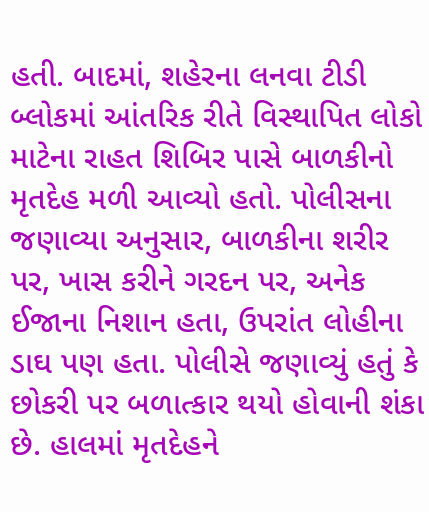હતી. બાદમાં, શહેરના લનવા ટીડી બ્લોકમાં આંતરિક રીતે વિસ્થાપિત લોકો માટેના રાહત શિબિર પાસે બાળકીનો મૃતદેહ મળી આવ્યો હતો. પોલીસના જણાવ્યા અનુસાર, બાળકીના શરીર પર, ખાસ કરીને ગરદન પર, અનેક ઈજાના નિશાન હતા, ઉપરાંત લોહીના ડાઘ પણ હતા. પોલીસે જણાવ્યું હતું કે છોકરી પર બળાત્કાર થયો હોવાની શંકા છે. હાલમાં મૃતદેહને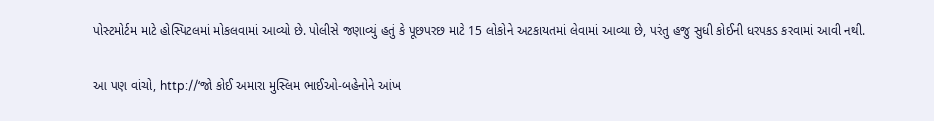પોસ્ટમોર્ટમ માટે હોસ્પિટલમાં મોકલવામાં આવ્યો છે. પોલીસે જણાવ્યું હતું કે પૂછપરછ માટે 15 લોકોને અટકાયતમાં લેવામાં આવ્યા છે, પરંતુ હજુ સુધી કોઈની ધરપકડ કરવામાં આવી નથી.

આ પણ વાંચો, http://‘જો કોઈ અમારા મુસ્લિમ ભાઈઓ-બહેનોને આંખ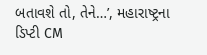બતાવશે તો, તેને…’, મહારાષ્ટ્રના ડિપ્ટી CM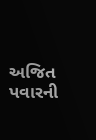અજિત પવારની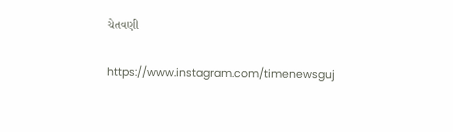ચેતવણી

https://www.instagram.com/timenewsguj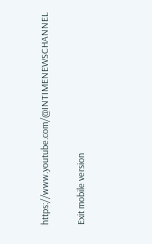https://www.youtube.com/@INTIMENEWSCHANNEL

Exit mobile version